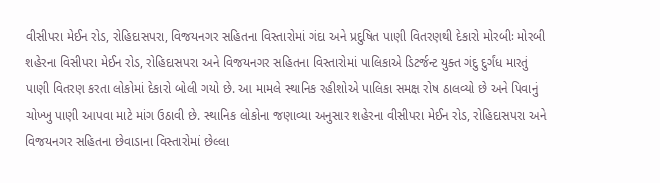વીસીપરા મેઈન રોડ, રોહિદાસપરા, વિજયનગર સહિતના વિસ્તારોમાં ગંદા અને પ્રદુષિત પાણી વિતરણથી દેકારો મોરબીઃ મોરબી શહેરના વિસીપરા મેઈન રોડ, રોહિદાસપરા અને વિજયનગર સહિતના વિસ્તારોમાં પાલિકાએ ડિટર્જન્ટ યુક્ત ગંદુ દુર્ગંધ મારતું પાણી વિતરણ કરતા લોકોમાં દેકારો બોલી ગયો છે. આ મામલે સ્થાનિક રહીશોએ પાલિકા સમક્ષ રોષ ઠાલવ્યો છે અને પિવાનું ચોખ્ખુ પાણી આપવા માટે માંગ ઉઠાવી છે. સ્થાનિક લોકોના જણાવ્યા અનુસાર શહેરના વીસીપરા મેઈન રોડ, રોહિદાસપરા અને વિજયનગર સહિતના છેવાડાના વિસ્તારોમાં છેલ્લા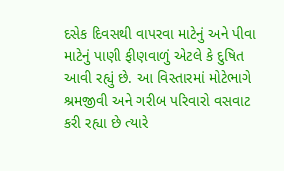દસેક દિવસથી વાપરવા માટેનું અને પીવા માટેનું પાણી ફીણવાળું એટલે કે દુષિત આવી રહ્યું છે. આ વિસ્તારમાં મોટેભાગે શ્રમજીવી અને ગરીબ પરિવારો વસવાટ કરી રહ્યા છે ત્યારે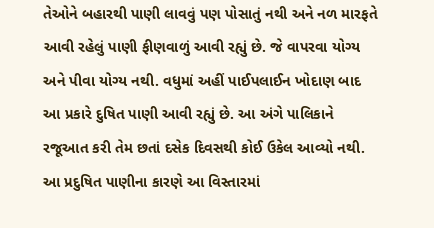તેઓને બહારથી પાણી લાવવું પણ પોસાતું નથી અને નળ મારફતે આવી રહેલું પાણી ફીણવાળું આવી રહ્યું છે. જે વાપરવા યોગ્ય અને પીવા યોગ્ય નથી. વધુમાં અહીં પાઈપલાઈન ખોદાણ બાદ આ પ્રકારે દુષિત પાણી આવી રહ્યું છે. આ અંગે પાલિકાને રજૂઆત કરી તેમ છતાં દસેક દિવસથી કોઈ ઉકેલ આવ્યો નથી. આ પ્રદુષિત પાણીના કારણે આ વિસ્તારમાં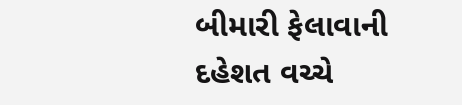બીમારી ફેલાવાની દહેશત વચ્ચે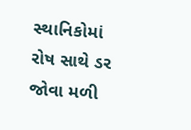સ્થાનિકોમાં રોષ સાથે ડર જોવા મળી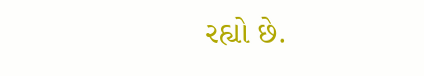રહ્યો છે.